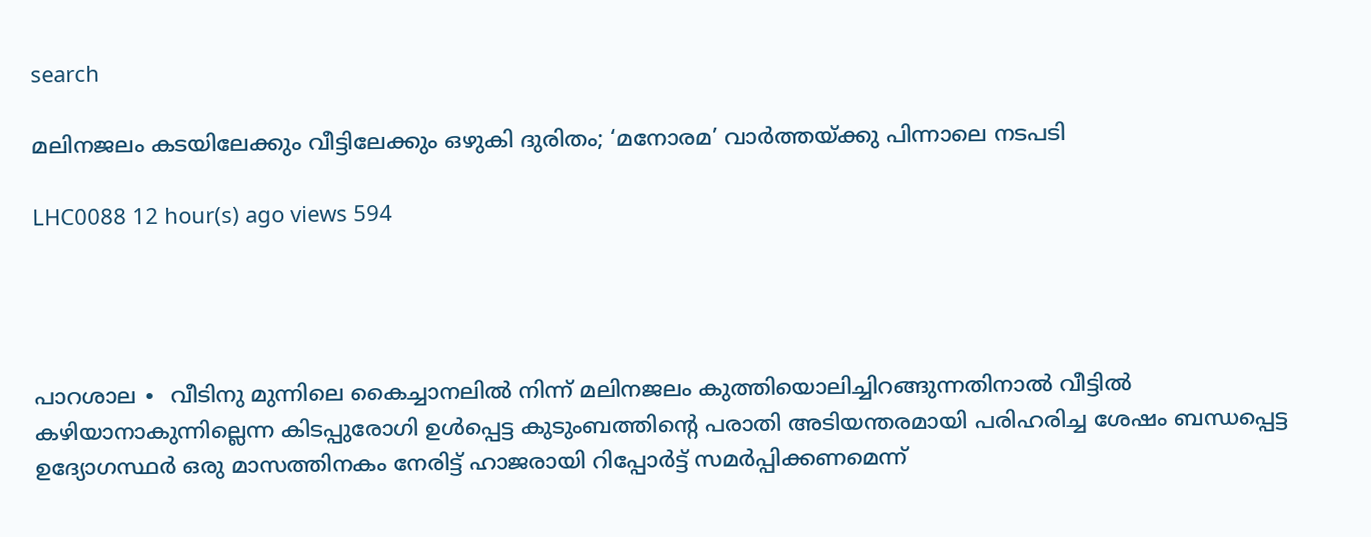search

മലിനജലം കടയിലേക്കും വീട്ടിലേക്കും ഒഴുകി ദുരിതം; ‘മനോരമ’ വാർത്തയ്ക്കു പിന്നാലെ നടപടി

LHC0088 12 hour(s) ago views 594




പാറശാല ∙  വീടിനു മുന്നിലെ കൈച്ചാനലിൽ നിന്ന് മലിനജലം കുത്തിയൊലിച്ചിറങ്ങുന്നതിനാൽ വീട്ടിൽ കഴിയാനാകുന്നില്ലെന്ന കിടപ്പുരോഗി ഉൾപ്പെട്ട കുടുംബത്തിന്റെ പരാതി അടിയന്തരമായി പരിഹരിച്ച ശേഷം ബന്ധപ്പെട്ട ഉദ്യോഗസ്ഥർ ഒരു മാസത്തിനകം നേരിട്ട് ഹാജരായി റിപ്പോർട്ട് സമർപ്പിക്കണമെന്ന്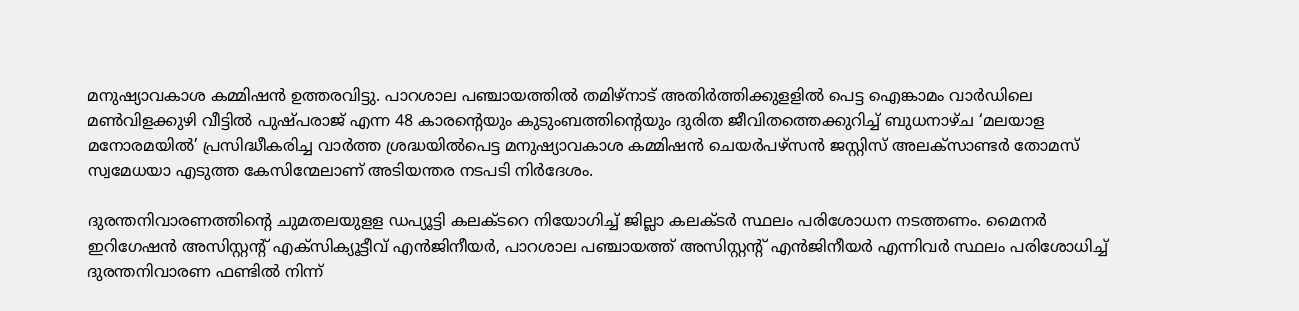മനുഷ്യാവകാശ കമ്മിഷൻ ഉത്തരവിട്ടു. പാറശാല പഞ്ചായത്തിൽ തമിഴ്നാട് അതിർത്തിക്കുളളിൽ പെട്ട ഐങ്കാമം വാർഡിലെ മൺവിളക്കുഴി വീട്ടിൽ പുഷ്പരാജ് എന്ന 48 കാരന്റെയും കുടുംബത്തിന്റെയും ദുരിത ജീവിതത്തെക്കുറിച്ച് ബുധനാഴ്ച ‘മലയാള മനോരമയിൽ’ പ്രസിദ്ധീകരിച്ച വാർത്ത ശ്രദ്ധയിൽപെട്ട മനുഷ്യാവകാശ കമ്മിഷൻ ചെയർപഴ്സൻ ജസ്റ്റിസ് അലക്സാണ്ടർ തോമസ് സ്വമേധയാ എടുത്ത കേസിന്മേലാണ് അടിയന്തര നടപടി നിർദേശം.

ദുരന്തനിവാരണത്തിന്റെ ചുമതലയുളള ഡപ്യൂട്ടി കലക്ടറെ നിയോഗിച്ച് ജില്ലാ കലക്ടർ സ്ഥലം പരിശോധന നടത്തണം. മൈനർ ഇറിഗേഷൻ അസിസ്റ്റന്റ് എക്സിക്യൂട്ടീവ് എൻജിനീയർ, പാറശാല പഞ്ചായത്ത് അസിസ്റ്റന്റ് എൻജിനീയർ എന്നിവർ സ്ഥലം പരിശോധിച്ച് ദുരന്തനിവാരണ ഫണ്ടിൽ നിന്ന്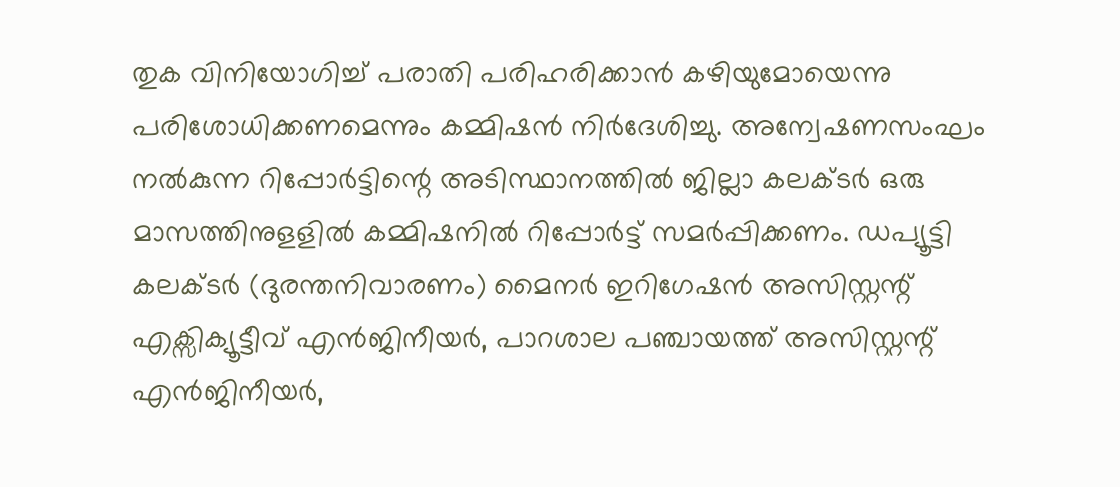തുക വിനിയോഗിച്ച് പരാതി പരിഹരിക്കാൻ കഴിയുമോയെന്നു പരിശോധിക്കണമെന്നും കമ്മിഷൻ നിർദേശിച്ചു. അന്വേഷണസംഘം നൽകുന്ന റിപ്പോർട്ടിന്റെ അടിസ്ഥാനത്തിൽ ജില്ലാ കലക്ടർ ഒരു മാസത്തിനുളളിൽ കമ്മിഷനിൽ റിപ്പോർട്ട് സമർപ്പിക്കണം. ഡപ്യൂട്ടി കലക്ടർ (ദുരന്തനിവാരണം) മൈനർ ഇറിഗേഷൻ അസിസ്റ്റന്റ് എക്സിക്യൂട്ടീവ് എൻജിനീയർ, പാറശാല പഞ്ചായത്ത് അസിസ്റ്റന്റ് എൻജിനീയർ,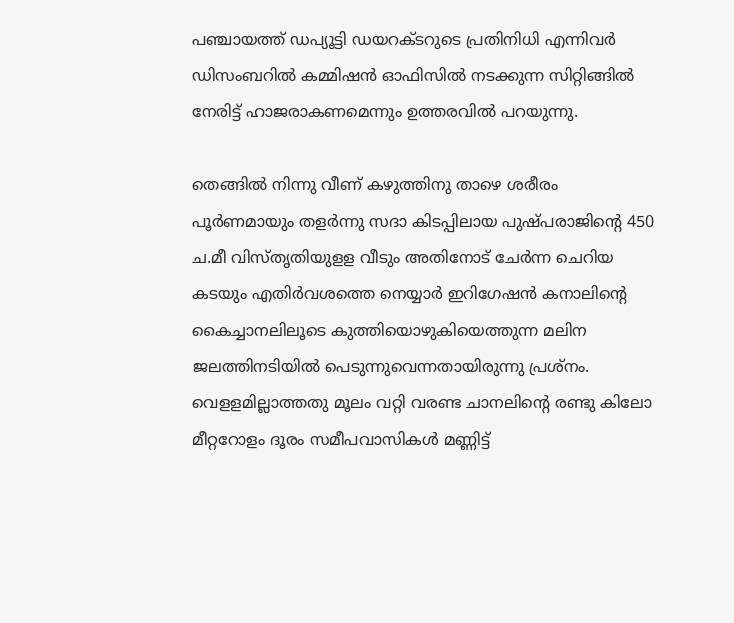പഞ്ചായത്ത് ഡപ്യൂട്ടി ഡയറക്ടറുടെ പ്രതിനിധി എന്നിവർ ഡിസംബറിൽ കമ്മിഷൻ ഓഫിസിൽ നടക്കുന്ന സിറ്റിങ്ങിൽ നേരിട്ട് ഹാജരാകണമെന്നും ഉത്തരവിൽ പറയുന്നു.

തെങ്ങിൽ നിന്നു വീണ് കഴുത്തിനു താഴെ ശരീരം പൂർണമായും തളർന്നു സദാ കിടപ്പിലായ പുഷ്പരാജിന്റെ 450 ച.മീ വിസ്തൃതിയുളള വീടും അതിനോട് ചേർന്ന ചെറിയ കടയും എതിർവശത്തെ നെയ്യാർ ഇറിഗേഷൻ കനാലിന്റെ കൈച്ചാനലിലൂടെ കുത്തിയൊഴുകിയെത്തുന്ന മലിന ജലത്തിനടിയിൽ പെടുന്നുവെന്നതായിരുന്നു പ്രശ്നം. വെളളമില്ലാത്തതു മൂലം വറ്റി വരണ്ട ചാനലിന്റെ രണ്ടു കിലോ മീറ്ററോളം ദൂരം സമീപവാസികൾ മണ്ണിട്ട്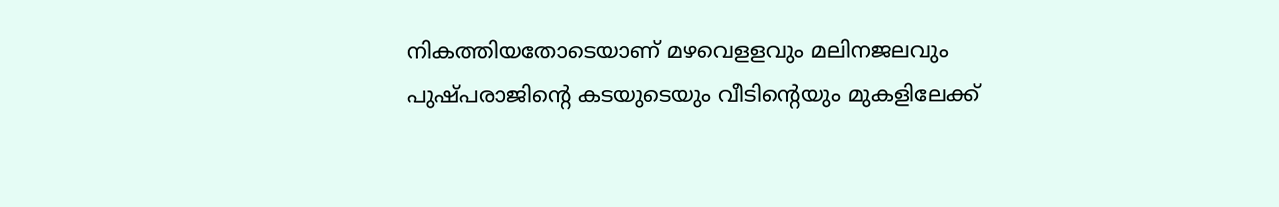നികത്തിയതോടെയാണ് മഴവെളളവും മലിനജലവും പുഷ്പരാജിന്റെ കടയുടെയും വീടിന്റെയും മുകളിലേക്ക്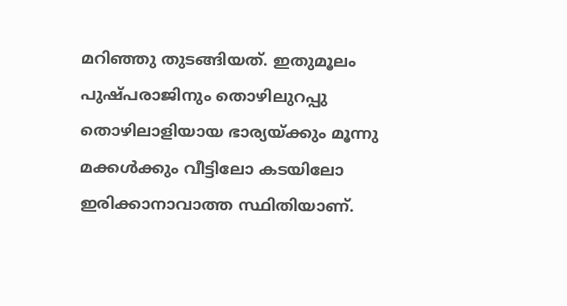മറിഞ്ഞു തുടങ്ങിയത്. ഇതുമൂലം പുഷ്പരാജിനും തൊഴിലുറപ്പു തൊഴിലാളിയായ ഭാര്യയ്ക്കും മൂന്നു മക്കൾക്കും വീട്ടിലോ കടയിലോ ഇരിക്കാനാവാത്ത സ്ഥിതിയാണ്.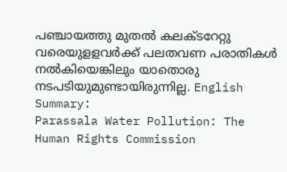പഞ്ചായത്തു മുതൽ കലക്ടറേറ്റു വരെയുളളവർക്ക് പലതവണ പരാതികൾ നൽകിയെങ്കിലും യാതൊരു നടപടിയുമുണ്ടായിരുന്നില്ല. English Summary:
Parassala Water Pollution: The Human Rights Commission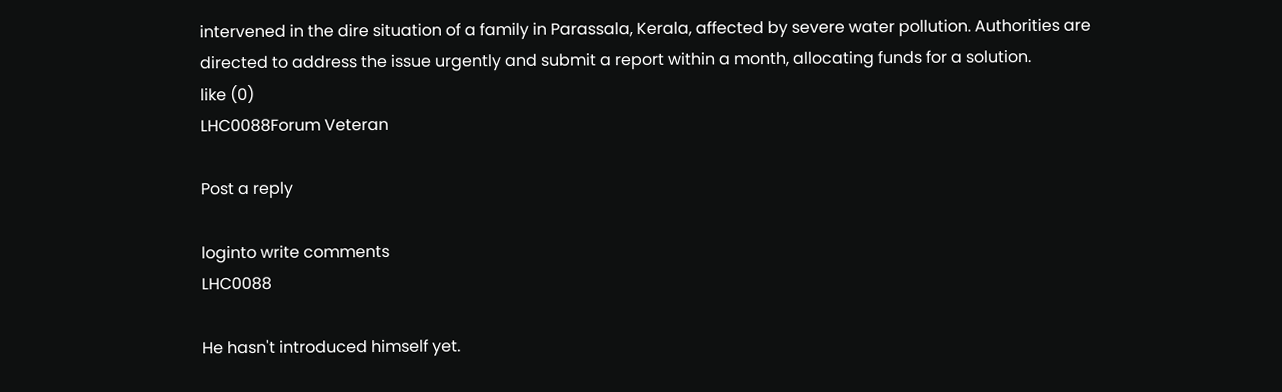intervened in the dire situation of a family in Parassala, Kerala, affected by severe water pollution. Authorities are directed to address the issue urgently and submit a report within a month, allocating funds for a solution.
like (0)
LHC0088Forum Veteran

Post a reply

loginto write comments
LHC0088

He hasn't introduced himself yet.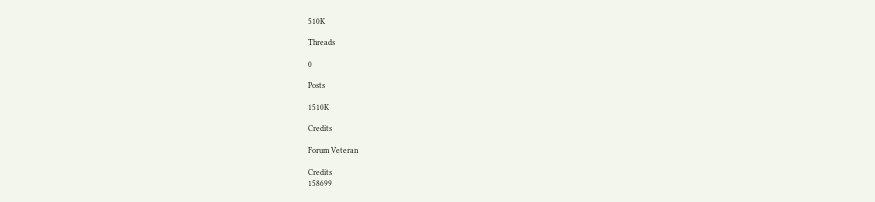510K

Threads

0

Posts

1510K

Credits

Forum Veteran

Credits
158699